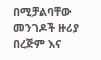በሚቻልባቸው መንገዶች ዙሪያ በረጅም እና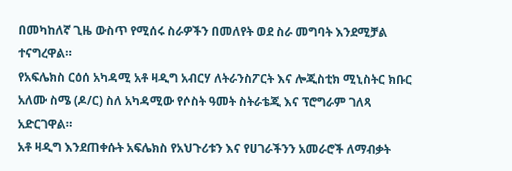በመካከለኛ ጊዜ ውስጥ የሚሰሩ ስራዎችን በመለየት ወደ ስራ መግባት እንደሚቻል ተናግረዋል።
የአፍሌክስ ርዕሰ አካዳሚ አቶ ዛዲግ አብርሃ ለትራንስፖርት እና ሎጂስቲክ ሚኒስትር ክቡር አለሙ ስሜ (ዶ/ር) ስለ አካዳሚው የሶስት ዓመት ስትራቴጂ እና ፕሮግራም ገለጻ አድርገዋል።
አቶ ዛዲግ እንደጠቀሱት አፍሌክስ የአህጉሪቱን እና የሀገራችንን አመራሮች ለማብቃት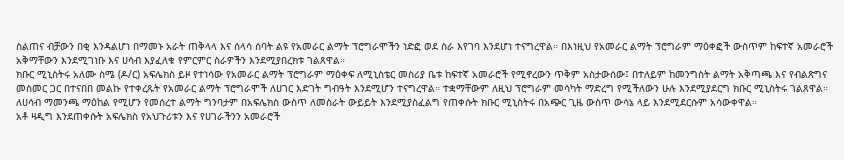ስልጠና ብቻውን በቂ እንዳልሆነ በማመኑ አራት ጠቅላላ እና ሰላሳ ሰባት ልዩ የአመራር ልማት ፕሮግራሞችን ነድፎ ወደ ስራ እየገባ እንደሆነ ተናግረዋል። በእነዚህ የአመራር ልማት ፕሮግራም ማዕቀፎች ውስጥም ከፍተኛ አመራሮች አቅማቸውን እንደሚገነቡ እና ሀሳብ እያፈለቁ የምርምር ስራዎችን እንደሚያበረክቱ ገልጸዋል።
ክቡር ሚኒስትሩ አለሙ ስሜ (ዶ/ር) አፍሌክስ ይዞ የተነሳው የአመራር ልማት ፕሮግራም ማዕቀፍ ለሚኒስቴር መስሪያ ቤቱ ከፍተኛ አመራሮች የሚኖረውን ጥቅም አስታውሰው፤ በተለይም ከመንግስት ልማት አቅጣጫ እና የብልጽግና መስመር ጋር በተናበበ መልኩ የተቀረጹት የአመራር ልማት ፕሮግራሞች ለሀገር እድገት ግብዓት እንደሚሆን ተናግረዋል። ተቋማቸውም ለዚህ ፕሮግራም መሳካት ማድረግ የሚችለውን ሁሉ እንደሚያደርግ ክቡር ሚኒስትሩ ገልጸዋል።
ለሀሳብ ማመንጫ ማዕከል የሚሆን የመሰረተ ልማት ግንባታም በአፍሌክስ ውስጥ ለመስራት ውይይት እንደሚያስፈልግ የጠቀሱት ክቡር ሚኒስትሩ በአጭር ጊዜ ውስጥ ውሳኔ ላይ እንደሚደርሱም አሳውቀዋል።
አቶ ዛዲግ እንደጠቀሱት አፍሌክስ የአህጉሪቱን እና የሀገራችንን አመራሮች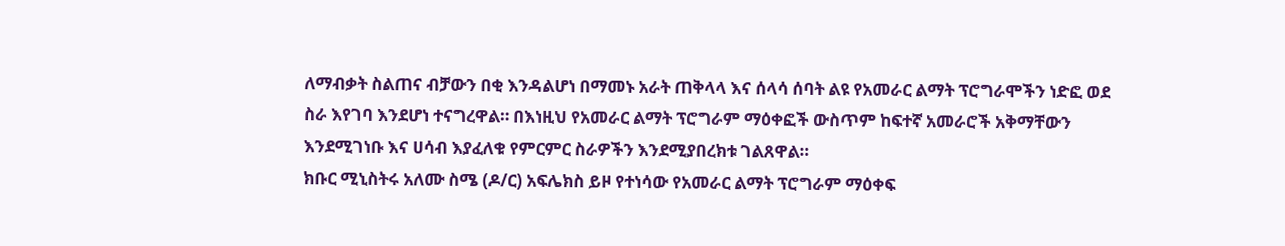ለማብቃት ስልጠና ብቻውን በቂ እንዳልሆነ በማመኑ አራት ጠቅላላ እና ሰላሳ ሰባት ልዩ የአመራር ልማት ፕሮግራሞችን ነድፎ ወደ ስራ እየገባ እንደሆነ ተናግረዋል። በእነዚህ የአመራር ልማት ፕሮግራም ማዕቀፎች ውስጥም ከፍተኛ አመራሮች አቅማቸውን እንደሚገነቡ እና ሀሳብ እያፈለቁ የምርምር ስራዎችን እንደሚያበረክቱ ገልጸዋል።
ክቡር ሚኒስትሩ አለሙ ስሜ (ዶ/ር) አፍሌክስ ይዞ የተነሳው የአመራር ልማት ፕሮግራም ማዕቀፍ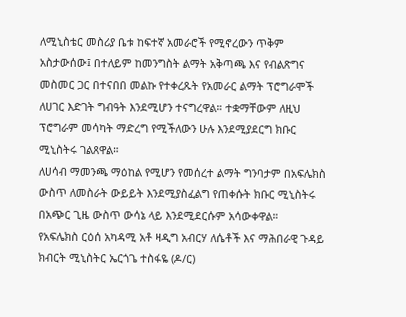ለሚኒስቴር መስሪያ ቤቱ ከፍተኛ አመራሮች የሚኖረውን ጥቅም አስታውሰው፤ በተለይም ከመንግስት ልማት አቅጣጫ እና የብልጽግና መስመር ጋር በተናበበ መልኩ የተቀረጹት የአመራር ልማት ፕሮግራሞች ለሀገር እድገት ግብዓት እንደሚሆን ተናግረዋል። ተቋማቸውም ለዚህ ፕሮግራም መሳካት ማድረግ የሚችለውን ሁሉ እንደሚያደርግ ክቡር ሚኒስትሩ ገልጸዋል።
ለሀሳብ ማመንጫ ማዕከል የሚሆን የመሰረተ ልማት ግንባታም በአፍሌክስ ውስጥ ለመስራት ውይይት እንደሚያስፈልግ የጠቀሱት ክቡር ሚኒስትሩ በአጭር ጊዜ ውስጥ ውሳኔ ላይ እንደሚደርሱም አሳውቀዋል።
የአፍሌክስ ርዕሰ አካዳሚ አቶ ዛዲግ አብርሃ ለሴቶች እና ማሕበራዊ ጉዳይ ክብርት ሚኒስትር ኤርጎጌ ተስፋዬ (ዶ/ር)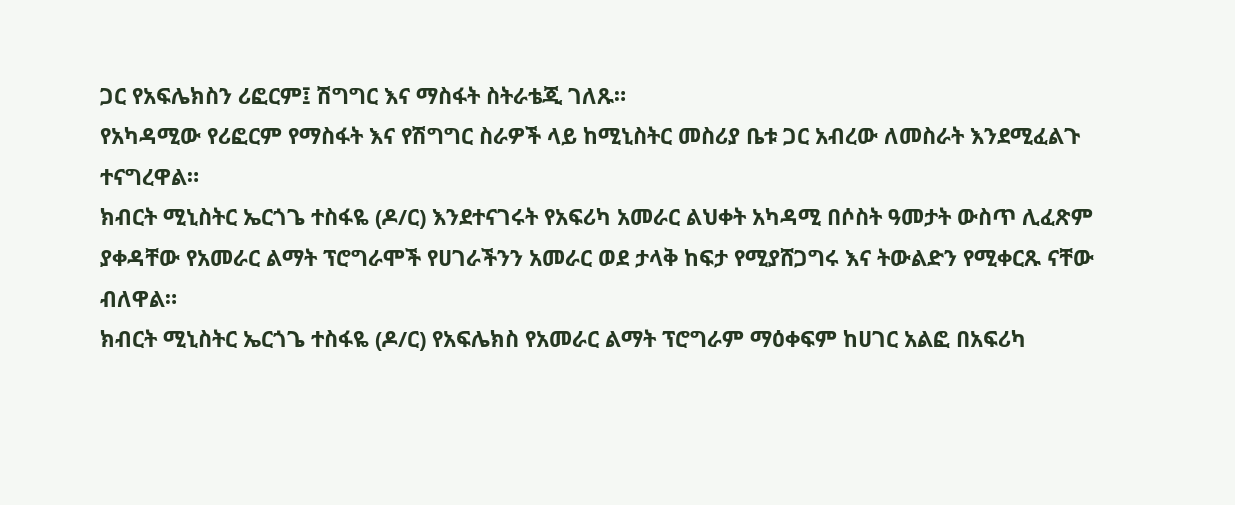ጋር የአፍሌክስን ሪፎርም፤ ሽግግር እና ማስፋት ስትራቴጂ ገለጹ።
የአካዳሚው የሪፎርም የማስፋት እና የሽግግር ስራዎች ላይ ከሚኒስትር መስሪያ ቤቱ ጋር አብረው ለመስራት እንደሚፈልጉ ተናግረዋል።
ክብርት ሚኒስትር ኤርጎጌ ተስፋዬ (ዶ/ር) እንደተናገሩት የአፍሪካ አመራር ልህቀት አካዳሚ በሶስት ዓመታት ውስጥ ሊፈጽም ያቀዳቸው የአመራር ልማት ፕሮግራሞች የሀገራችንን አመራር ወደ ታላቅ ከፍታ የሚያሸጋግሩ እና ትውልድን የሚቀርጹ ናቸው ብለዋል።
ክብርት ሚኒስትር ኤርጎጌ ተስፋዬ (ዶ/ር) የአፍሌክስ የአመራር ልማት ፕሮግራም ማዕቀፍም ከሀገር አልፎ በአፍሪካ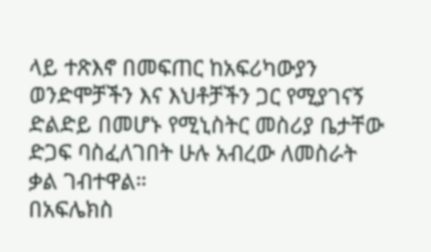ላይ ተጽእኖ በመፍጠር ከአፍሪካውያን ወንድሞቻችን እና እህቶቻችን ጋር የሚያገናኝ ድልድይ በመሆኑ የሚኒስትር መስሪያ ቤታቸው ድጋፍ ባስፈለገበት ሁሉ አብረው ለመስራት ቃል ገብተዋል።
በአፍሌክስ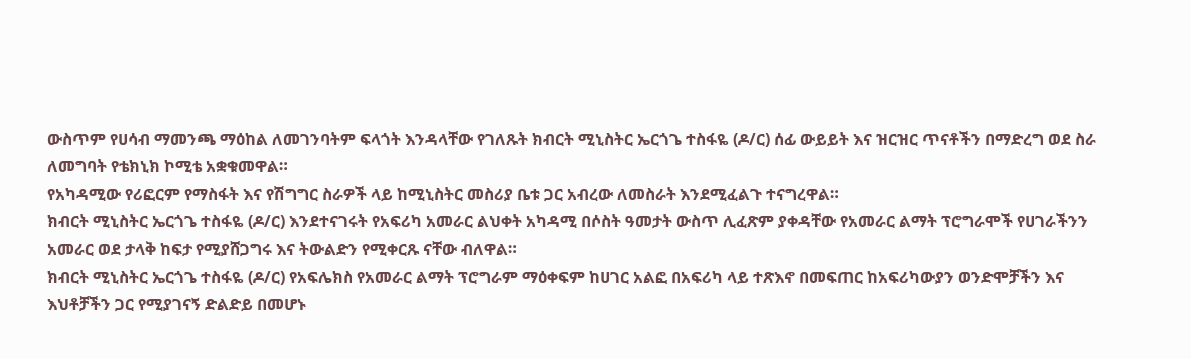ውስጥም የሀሳብ ማመንጫ ማዕከል ለመገንባትም ፍላጎት እንዳላቸው የገለጹት ክብርት ሚኒስትር ኤርጎጌ ተስፋዬ (ዶ/ር) ሰፊ ውይይት እና ዝርዝር ጥናቶችን በማድረግ ወደ ስራ ለመግባት የቴክኒክ ኮሚቴ አቋቁመዋል።
የአካዳሚው የሪፎርም የማስፋት እና የሽግግር ስራዎች ላይ ከሚኒስትር መስሪያ ቤቱ ጋር አብረው ለመስራት እንደሚፈልጉ ተናግረዋል።
ክብርት ሚኒስትር ኤርጎጌ ተስፋዬ (ዶ/ር) እንደተናገሩት የአፍሪካ አመራር ልህቀት አካዳሚ በሶስት ዓመታት ውስጥ ሊፈጽም ያቀዳቸው የአመራር ልማት ፕሮግራሞች የሀገራችንን አመራር ወደ ታላቅ ከፍታ የሚያሸጋግሩ እና ትውልድን የሚቀርጹ ናቸው ብለዋል።
ክብርት ሚኒስትር ኤርጎጌ ተስፋዬ (ዶ/ር) የአፍሌክስ የአመራር ልማት ፕሮግራም ማዕቀፍም ከሀገር አልፎ በአፍሪካ ላይ ተጽእኖ በመፍጠር ከአፍሪካውያን ወንድሞቻችን እና እህቶቻችን ጋር የሚያገናኝ ድልድይ በመሆኑ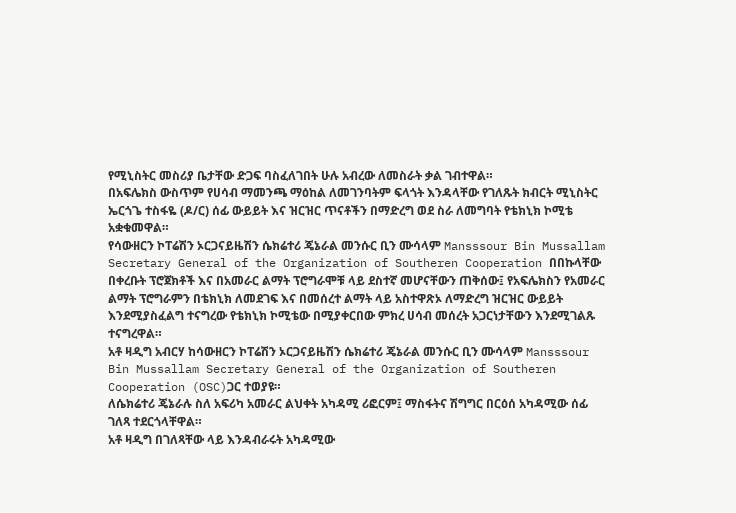የሚኒስትር መስሪያ ቤታቸው ድጋፍ ባስፈለገበት ሁሉ አብረው ለመስራት ቃል ገብተዋል።
በአፍሌክስ ውስጥም የሀሳብ ማመንጫ ማዕከል ለመገንባትም ፍላጎት እንዳላቸው የገለጹት ክብርት ሚኒስትር ኤርጎጌ ተስፋዬ (ዶ/ር) ሰፊ ውይይት እና ዝርዝር ጥናቶችን በማድረግ ወደ ስራ ለመግባት የቴክኒክ ኮሚቴ አቋቁመዋል።
የሳውዘርን ኮፐሬሽን ኦርጋናይዜሽን ሴክሬተሪ ጄኔራል መንሱር ቢን ሙሳላም Mansssour Bin Mussallam Secretary General of the Organization of Southeren Cooperation በበኩላቸው በቀረቡት ፕሮጀክቶች እና በአመራር ልማት ፕሮግራሞቹ ላይ ደስተኛ መሆናቸውን ጠቅሰው፤ የአፍሌክስን የአመራር ልማት ፕሮግራምን በቴክኒክ ለመደገፍ እና በመሰረተ ልማት ላይ አስተዋጽኦ ለማድረግ ዝርዝር ውይይት እንደሚያስፈልግ ተናግረው የቴክኒክ ኮሚቴው በሚያቀርበው ምክረ ሀሳብ መሰረት አጋርነታቸውን እንደሚገልጹ ተናግረዋል።
አቶ ዛዲግ አብርሃ ከሳውዘርን ኮፐሬሽን ኦርጋናይዜሽን ሴክሬተሪ ጄኔራል መንሱር ቢን ሙሳላም Mansssour Bin Mussallam Secretary General of the Organization of Southeren Cooperation (OSC)ጋር ተወያዩ።
ለሴክሬተሪ ጄኔራሉ ስለ አፍሪካ አመራር ልህቀት አካዳሚ ሪፎርም፤ ማስፋትና ሽግግር በርዕሰ አካዳሚው ሰፊ ገለጻ ተደርጎላቸዋል።
አቶ ዛዲግ በገለጻቸው ላይ እንዳብራሩት አካዳሚው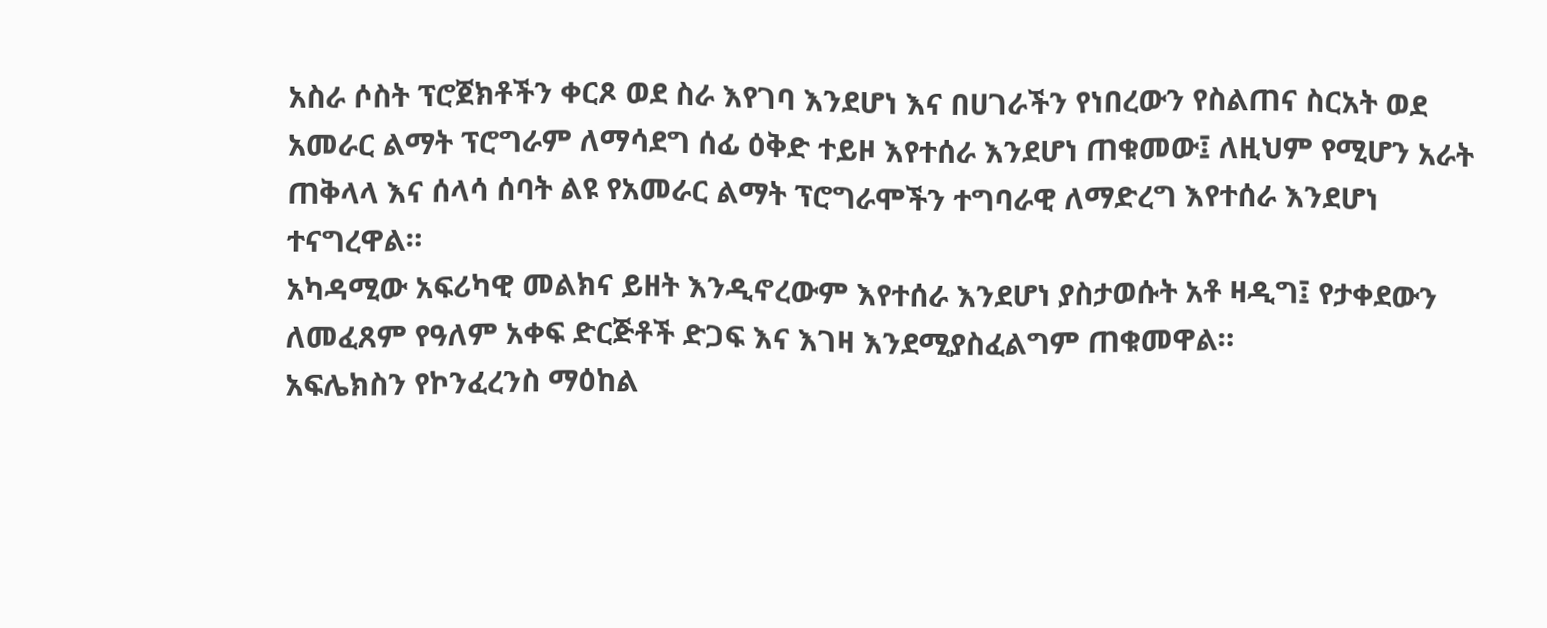አስራ ሶስት ፕሮጀክቶችን ቀርጾ ወደ ስራ እየገባ እንደሆነ እና በሀገራችን የነበረውን የስልጠና ስርአት ወደ አመራር ልማት ፕሮግራም ለማሳደግ ሰፊ ዕቅድ ተይዞ እየተሰራ እንደሆነ ጠቁመው፤ ለዚህም የሚሆን አራት ጠቅላላ እና ሰላሳ ሰባት ልዩ የአመራር ልማት ፕሮግራሞችን ተግባራዊ ለማድረግ እየተሰራ እንደሆነ ተናግረዋል።
አካዳሚው አፍሪካዊ መልክና ይዘት እንዲኖረውም እየተሰራ እንደሆነ ያስታወሱት አቶ ዛዲግ፤ የታቀደውን ለመፈጸም የዓለም አቀፍ ድርጅቶች ድጋፍ እና እገዛ እንደሚያስፈልግም ጠቁመዋል።
አፍሌክስን የኮንፈረንስ ማዕከል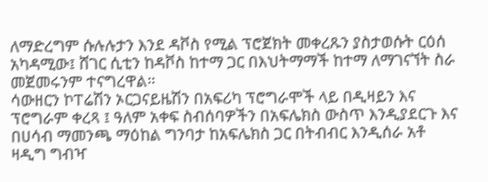ለማድረግም ሱሉሉታን እንደ ዳቮስ የሚል ፕሮጀክት መቀረጹን ያስታወሱት ርዕሰ አካዳሚው፤ ሸገር ሲቲን ከዳቮስ ከተማ ጋር በእህትማማች ከተማ ለማገናኘት ስራ መጀመሩንም ተናግረዋል።
ሳውዘርን ኮፐሬሽን ኦርጋናይዜሽን በአፍሪካ ፕሮግራሞች ላይ በዲዛይን እና ፕሮግራም ቀረጻ ፤ ዓለም አቀፍ ስብሰባዎችን በአፍሌክስ ውስጥ እንዲያደርጉ እና በሀሳብ ማመንጫ ማዕከል ግንባታ ከአፍሌክስ ጋር በትብብር እንዲሰራ አቶ ዛዲግ ግብዣ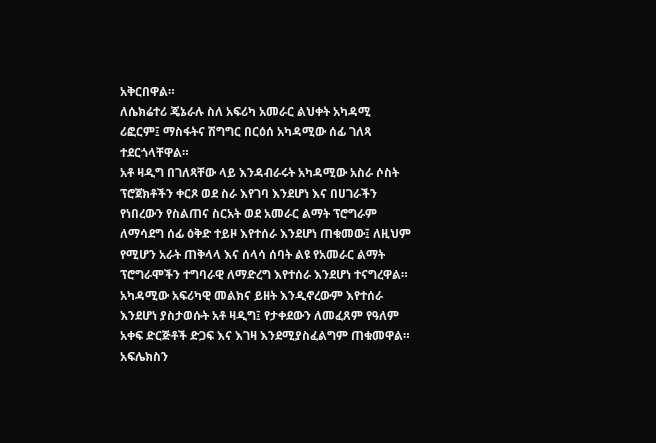አቅርበዋል።
ለሴክሬተሪ ጄኔራሉ ስለ አፍሪካ አመራር ልህቀት አካዳሚ ሪፎርም፤ ማስፋትና ሽግግር በርዕሰ አካዳሚው ሰፊ ገለጻ ተደርጎላቸዋል።
አቶ ዛዲግ በገለጻቸው ላይ እንዳብራሩት አካዳሚው አስራ ሶስት ፕሮጀክቶችን ቀርጾ ወደ ስራ እየገባ እንደሆነ እና በሀገራችን የነበረውን የስልጠና ስርአት ወደ አመራር ልማት ፕሮግራም ለማሳደግ ሰፊ ዕቅድ ተይዞ እየተሰራ እንደሆነ ጠቁመው፤ ለዚህም የሚሆን አራት ጠቅላላ እና ሰላሳ ሰባት ልዩ የአመራር ልማት ፕሮግራሞችን ተግባራዊ ለማድረግ እየተሰራ እንደሆነ ተናግረዋል።
አካዳሚው አፍሪካዊ መልክና ይዘት እንዲኖረውም እየተሰራ እንደሆነ ያስታወሱት አቶ ዛዲግ፤ የታቀደውን ለመፈጸም የዓለም አቀፍ ድርጅቶች ድጋፍ እና እገዛ እንደሚያስፈልግም ጠቁመዋል።
አፍሌክስን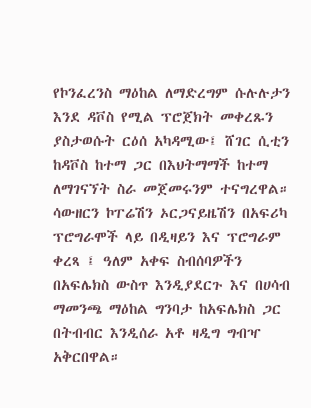የኮንፈረንስ ማዕከል ለማድረግም ሱሉሉታን እንደ ዳቮስ የሚል ፕሮጀክት መቀረጹን ያስታወሱት ርዕሰ አካዳሚው፤ ሸገር ሲቲን ከዳቮስ ከተማ ጋር በእህትማማች ከተማ ለማገናኘት ስራ መጀመሩንም ተናግረዋል።
ሳውዘርን ኮፐሬሽን ኦርጋናይዜሽን በአፍሪካ ፕሮግራሞች ላይ በዲዛይን እና ፕሮግራም ቀረጻ ፤ ዓለም አቀፍ ስብሰባዎችን በአፍሌክስ ውስጥ እንዲያደርጉ እና በሀሳብ ማመንጫ ማዕከል ግንባታ ከአፍሌክስ ጋር በትብብር እንዲሰራ አቶ ዛዲግ ግብዣ አቅርበዋል።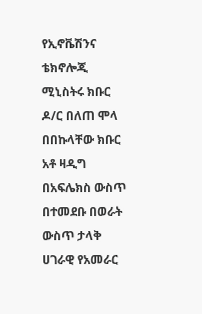የኢኖቬሽንና ቴክኖሎጂ ሚኒስትሩ ክቡር ዶ/ር በለጠ ሞላ በበኩላቸው ክቡር አቶ ዛዲግ በአፍሌክስ ውስጥ በተመደቡ በወራት ውስጥ ታላቅ ሀገራዊ የአመራር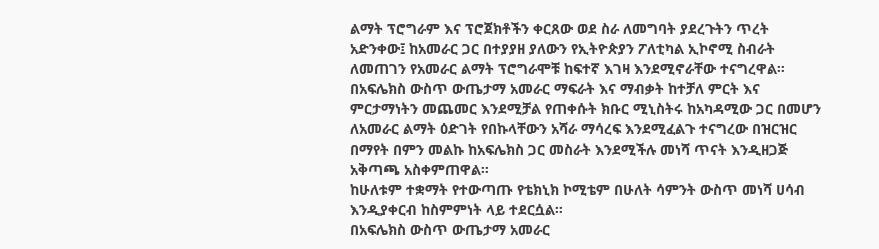ልማት ፕሮግራም እና ፕሮጀክቶችን ቀርጸው ወደ ስራ ለመግባት ያደረጉትን ጥረት አድንቀው፤ ከአመራር ጋር በተያያዘ ያለውን የኢትዮጵያን ፖለቲካል ኢኮኖሚ ስብራት ለመጠገን የአመራር ልማት ፕሮግራሞቹ ከፍተኛ እገዛ እንደሚኖራቸው ተናግረዋል።
በአፍሌክስ ውስጥ ውጤታማ አመራር ማፍራት እና ማብቃት ከተቻለ ምርት እና ምርታማነትን መጨመር እንደሚቻል የጠቀሱት ክቡር ሚኒስትሩ ከአካዳሚው ጋር በመሆን ለአመራር ልማት ዕድገት የበኩላቸውን አሻራ ማሳረፍ እንደሚፈልጉ ተናግረው በዝርዝር በማየት በምን መልኩ ከአፍሌክስ ጋር መስራት እንደሚችሉ መነሻ ጥናት እንዲዘጋጅ አቅጣጫ አስቀምጠዋል።
ከሁለቱም ተቋማት የተውጣጡ የቴክኒክ ኮሚቴም በሁለት ሳምንት ውስጥ መነሻ ሀሳብ እንዲያቀርብ ከስምምነት ላይ ተደርሷል።
በአፍሌክስ ውስጥ ውጤታማ አመራር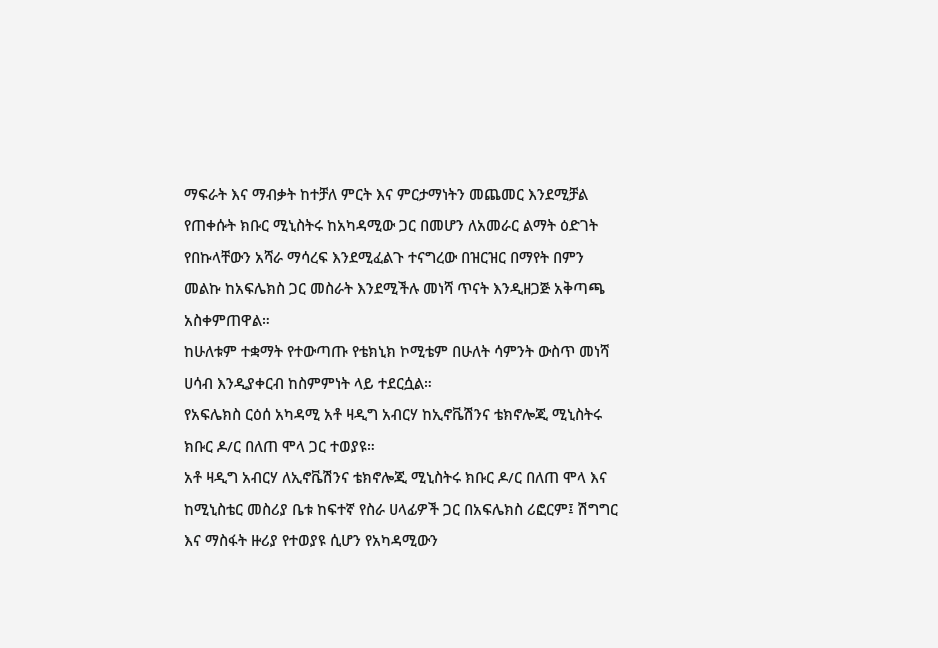ማፍራት እና ማብቃት ከተቻለ ምርት እና ምርታማነትን መጨመር እንደሚቻል የጠቀሱት ክቡር ሚኒስትሩ ከአካዳሚው ጋር በመሆን ለአመራር ልማት ዕድገት የበኩላቸውን አሻራ ማሳረፍ እንደሚፈልጉ ተናግረው በዝርዝር በማየት በምን መልኩ ከአፍሌክስ ጋር መስራት እንደሚችሉ መነሻ ጥናት እንዲዘጋጅ አቅጣጫ አስቀምጠዋል።
ከሁለቱም ተቋማት የተውጣጡ የቴክኒክ ኮሚቴም በሁለት ሳምንት ውስጥ መነሻ ሀሳብ እንዲያቀርብ ከስምምነት ላይ ተደርሷል።
የአፍሌክስ ርዕሰ አካዳሚ አቶ ዛዲግ አብርሃ ከኢኖቬሽንና ቴክኖሎጂ ሚኒስትሩ ክቡር ዶ/ር በለጠ ሞላ ጋር ተወያዩ።
አቶ ዛዲግ አብርሃ ለኢኖቬሽንና ቴክኖሎጂ ሚኒስትሩ ክቡር ዶ/ር በለጠ ሞላ እና ከሚኒስቴር መስሪያ ቤቱ ከፍተኛ የስራ ሀላፊዎች ጋር በአፍሌክስ ሪፎርም፤ ሽግግር እና ማስፋት ዙሪያ የተወያዩ ሲሆን የአካዳሚውን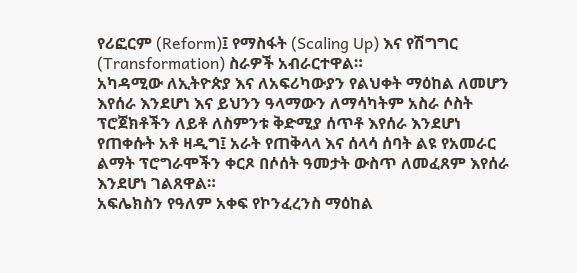የሪፎርም (Reform)፤ የማስፋት (Scaling Up) እና የሽግግር (Transformation) ስራዎች አብራርተዋል።
አካዳሚው ለኢትዮጵያ እና ለአፍሪካውያን የልህቀት ማዕከል ለመሆን እየሰራ እንደሆነ እና ይህንን ዓላማውን ለማሳካትም አስራ ሶስት ፕሮጀክቶችን ለይቶ ለስምንቱ ቅድሚያ ሰጥቶ እየሰራ እንደሆነ የጠቀሱት አቶ ዛዲግ፤ አራት የጠቅላላ እና ሰላሳ ሰባት ልዩ የአመራር ልማት ፕሮግራሞችን ቀርጾ በሶሰት ዓመታት ውስጥ ለመፈጸም እየሰራ እንደሆነ ገልጸዋል።
አፍሌክስን የዓለም አቀፍ የኮንፈረንስ ማዕከል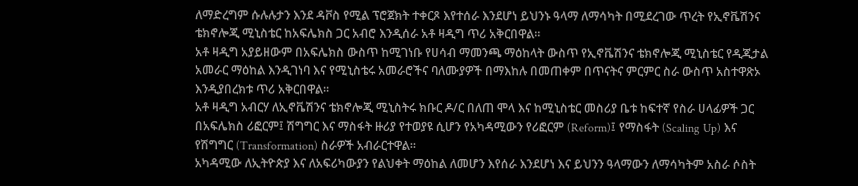ለማድረግም ሱሉሉታን እንደ ዳቮስ የሚል ፕሮጀክት ተቀርጾ እየተሰራ እንደሆነ ይህንኑ ዓላማ ለማሳካት በሚደረገው ጥረት የኢኖቬሽንና ቴክኖሎጂ ሚኒስቴር ከአፍሌክስ ጋር አብሮ እንዲሰራ አቶ ዛዲግ ጥሪ አቅርበዋል።
አቶ ዛዲግ አያይዘውም በአፍሌክስ ውስጥ ከሚገነቡ የሀሳብ ማመንጫ ማዕከላት ውስጥ የኢኖቬሽንና ቴክኖሎጂ ሚኒስቴር የዲጂታል አመራር ማዕከል እንዲገነባ እና የሚኒስቴሩ አመራሮችና ባለሙያዎች በማእከሉ በመጠቀም በጥናትና ምርምር ስራ ውስጥ አስተዋጽኦ እንዲያበረክቱ ጥሪ አቅርበዋል።
አቶ ዛዲግ አብርሃ ለኢኖቬሽንና ቴክኖሎጂ ሚኒስትሩ ክቡር ዶ/ር በለጠ ሞላ እና ከሚኒስቴር መስሪያ ቤቱ ከፍተኛ የስራ ሀላፊዎች ጋር በአፍሌክስ ሪፎርም፤ ሽግግር እና ማስፋት ዙሪያ የተወያዩ ሲሆን የአካዳሚውን የሪፎርም (Reform)፤ የማስፋት (Scaling Up) እና የሽግግር (Transformation) ስራዎች አብራርተዋል።
አካዳሚው ለኢትዮጵያ እና ለአፍሪካውያን የልህቀት ማዕከል ለመሆን እየሰራ እንደሆነ እና ይህንን ዓላማውን ለማሳካትም አስራ ሶስት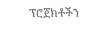ፕሮጀክቶችን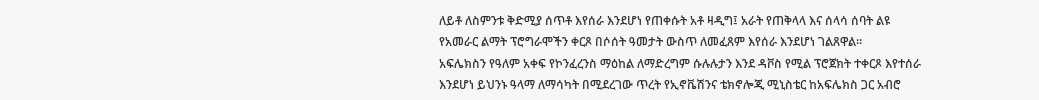ለይቶ ለስምንቱ ቅድሚያ ሰጥቶ እየሰራ እንደሆነ የጠቀሱት አቶ ዛዲግ፤ አራት የጠቅላላ እና ሰላሳ ሰባት ልዩ የአመራር ልማት ፕሮግራሞችን ቀርጾ በሶሰት ዓመታት ውስጥ ለመፈጸም እየሰራ እንደሆነ ገልጸዋል።
አፍሌክስን የዓለም አቀፍ የኮንፈረንስ ማዕከል ለማድረግም ሱሉሉታን እንደ ዳቮስ የሚል ፕሮጀክት ተቀርጾ እየተሰራ እንደሆነ ይህንኑ ዓላማ ለማሳካት በሚደረገው ጥረት የኢኖቬሽንና ቴክኖሎጂ ሚኒስቴር ከአፍሌክስ ጋር አብሮ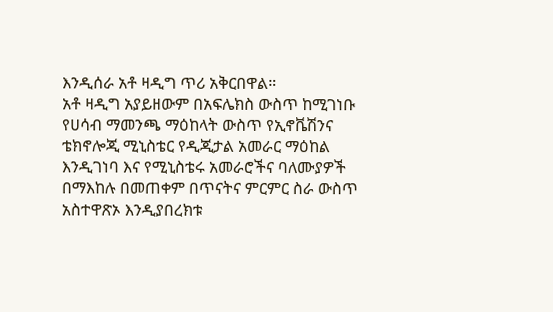እንዲሰራ አቶ ዛዲግ ጥሪ አቅርበዋል።
አቶ ዛዲግ አያይዘውም በአፍሌክስ ውስጥ ከሚገነቡ የሀሳብ ማመንጫ ማዕከላት ውስጥ የኢኖቬሽንና ቴክኖሎጂ ሚኒስቴር የዲጂታል አመራር ማዕከል እንዲገነባ እና የሚኒስቴሩ አመራሮችና ባለሙያዎች በማእከሉ በመጠቀም በጥናትና ምርምር ስራ ውስጥ አስተዋጽኦ እንዲያበረክቱ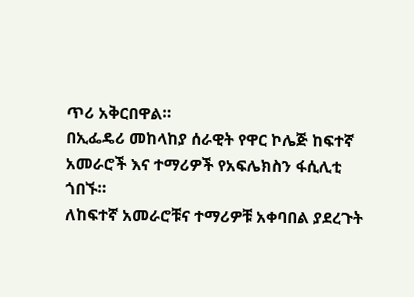ጥሪ አቅርበዋል።
በኢፌዴሪ መከላከያ ሰራዊት የዋር ኮሌጅ ከፍተኛ አመራሮች እና ተማሪዎች የአፍሌክስን ፋሲሊቲ ጎበኙ።
ለከፍተኛ አመራሮቹና ተማሪዎቹ አቀባበል ያደረጉት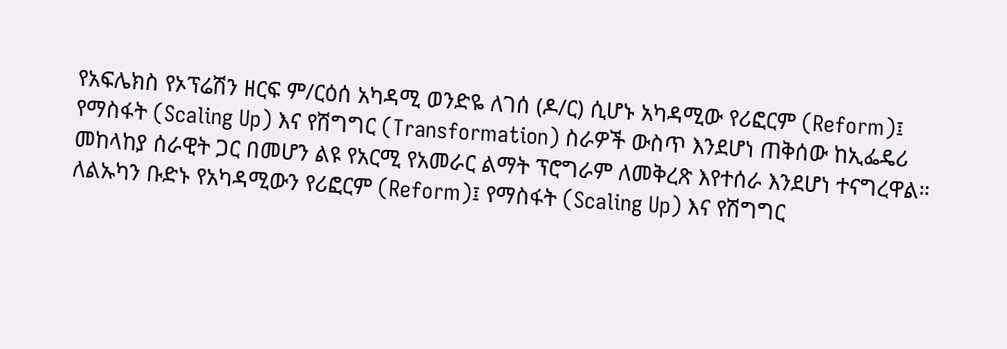የአፍሌክስ የኦፕሬሽን ዘርፍ ም/ርዕሰ አካዳሚ ወንድዬ ለገሰ (ዶ/ር) ሲሆኑ አካዳሚው የሪፎርም (Reform)፤ የማስፋት (Scaling Up) እና የሽግግር (Transformation) ስራዎች ውስጥ እንደሆነ ጠቅሰው ከኢፌዴሪ መከላከያ ሰራዊት ጋር በመሆን ልዩ የአርሚ የአመራር ልማት ፕሮግራም ለመቅረጽ እየተሰራ እንደሆነ ተናግረዋል።
ለልኡካን ቡድኑ የአካዳሚውን የሪፎርም (Reform)፤ የማስፋት (Scaling Up) እና የሽግግር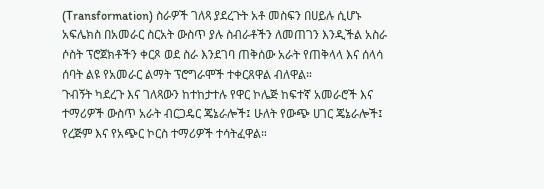(Transformation) ስራዎች ገለጻ ያደረጉት አቶ መስፍን በሀይሉ ሲሆኑ አፍሌክስ በአመራር ስርአት ውስጥ ያሉ ስብራቶችን ለመጠገን እንዲችል አስራ ሶስት ፕሮጀክቶችን ቀርጾ ወደ ስራ እንደገባ ጠቅሰው አራት የጠቅላላ እና ሰላሳ ሰባት ልዩ የአመራር ልማት ፕሮግራሞች ተቀርጸዋል ብለዋል።
ጉብኝት ካደረጉ እና ገለጻውን ከተከታተሉ የዋር ኮሌጅ ከፍተኛ አመራሮች እና ተማሪዎች ውስጥ አራት ብርጋዴር ጄኔራሎች፤ ሁለት የውጭ ሀገር ጄኔራሎች፤ የረጅም እና የአጭር ኮርስ ተማሪዎች ተሳትፈዋል።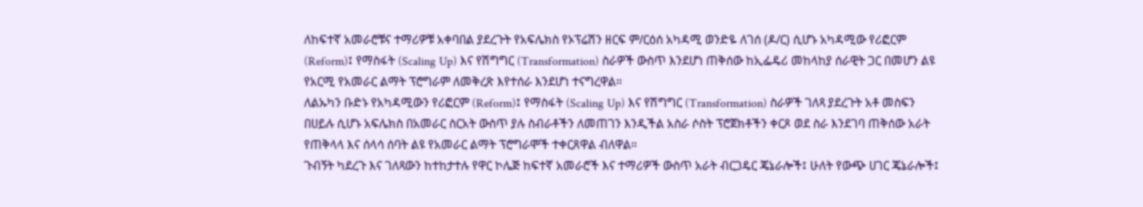ለከፍተኛ አመራሮቹና ተማሪዎቹ አቀባበል ያደረጉት የአፍሌክስ የኦፕሬሽን ዘርፍ ም/ርዕሰ አካዳሚ ወንድዬ ለገሰ (ዶ/ር) ሲሆኑ አካዳሚው የሪፎርም (Reform)፤ የማስፋት (Scaling Up) እና የሽግግር (Transformation) ስራዎች ውስጥ እንደሆነ ጠቅሰው ከኢፌዴሪ መከላከያ ሰራዊት ጋር በመሆን ልዩ የአርሚ የአመራር ልማት ፕሮግራም ለመቅረጽ እየተሰራ እንደሆነ ተናግረዋል።
ለልኡካን ቡድኑ የአካዳሚውን የሪፎርም (Reform)፤ የማስፋት (Scaling Up) እና የሽግግር (Transformation) ስራዎች ገለጻ ያደረጉት አቶ መስፍን በሀይሉ ሲሆኑ አፍሌክስ በአመራር ስርአት ውስጥ ያሉ ስብራቶችን ለመጠገን እንዲችል አስራ ሶስት ፕሮጀክቶችን ቀርጾ ወደ ስራ እንደገባ ጠቅሰው አራት የጠቅላላ እና ሰላሳ ሰባት ልዩ የአመራር ልማት ፕሮግራሞች ተቀርጸዋል ብለዋል።
ጉብኝት ካደረጉ እና ገለጻውን ከተከታተሉ የዋር ኮሌጅ ከፍተኛ አመራሮች እና ተማሪዎች ውስጥ አራት ብርጋዴር ጄኔራሎች፤ ሁለት የውጭ ሀገር ጄኔራሎች፤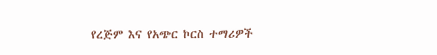የረጅም እና የአጭር ኮርስ ተማሪዎች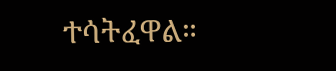ተሳትፈዋል።